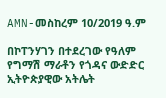AMN-መስከረም 10/2019 ዓ.ም

በኮፐንሃገን በተደረገው የዓለም የግማሽ ማራቶን የጎዳና ውድድር ኢትዮጵያዊው አትሌት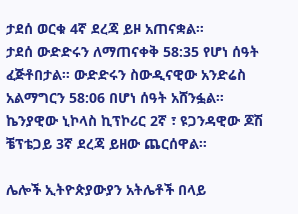ታደሰ ወርቁ 4ኛ ደረጃ ይዞ አጠናቋል።
ታደሰ ውድድሩን ለማጠናቀቅ 58:35 የሆነ ሰዓት ፈጅቶበታል። ውድድሩን ስውዲናዊው አንድሬስ አልማግርን 58:06 በሆነ ሰዓት አሸንፏል።
ኬንያዊው ኒኮላስ ኪፕኮሪር 2ኛ ፣ ዩጋንዳዊው ጆሽ ቼፕቴጋይ 3ኛ ደረጃ ይዘው ጨርሰዋል።

ሌሎች ኢትዮጵያውያን አትሌቶች በላይ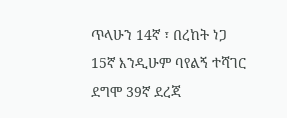ጥላሁን 14ኛ ፣ በረከት ነጋ 15ኛ እንዲሁም ባየልኝ ተሻገር ደግሞ 39ኛ ደረጃ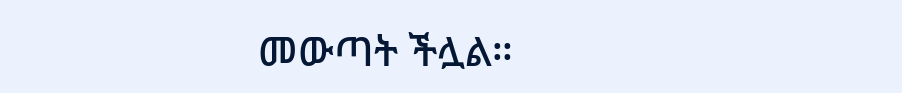መውጣት ችሏል።